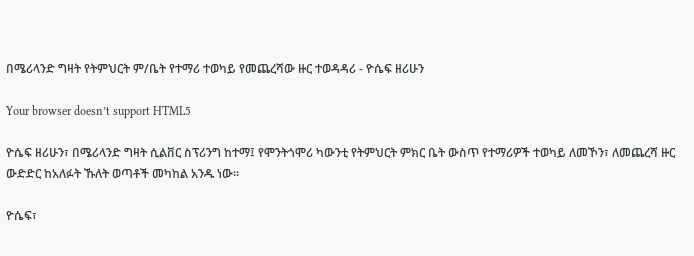በሜሪላንድ ግዛት የትምህርት ም/ቤት የተማሪ ተወካይ የመጨረሻው ዙር ተወዳዳሪ - ዮሴፍ ዘሪሁን

Your browser doesn’t support HTML5

ዮሴፍ ዘሪሁን፣ በሜሪላንድ ግዛት ሲልቨር ስፕሪንግ ከተማ፤ የሞንትጎሞሪ ካውንቲ የትምህርት ምክር ቤት ውስጥ የተማሪዎች ተወካይ ለመኾን፣ ለመጨረሻ ዙር ውድድር ከአለፉት ኹለት ወጣቶች መካከል አንዱ ነው።

ዮሴፍ፣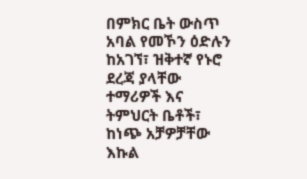በምክር ቤት ውስጥ አባል የመኾን ዕድሉን ከአገኘ፣ ዝቅተኛ የኑሮ ደረጃ ያላቸው ተማሪዎች እና ትምህርት ቤቶች፣ ከነጭ አቻዎቻቸው እኩል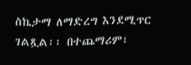ስኬታማ ለማድረግ እንደሚጥር ገልጿል፡፡ በተጨማሪም፣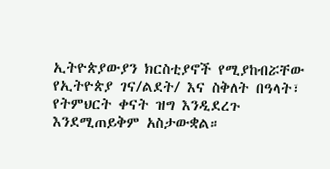ኢትዮጵያውያን ክርስቲያኖች የሚያከብሯቸው የኢትዮጵያ ገና/ልደት/ እና ስቅለት በዓላት፣ የትምህርት ቀናት ዝግ እንዲደረጉ እንደሚጠይቅም አስታውቋል።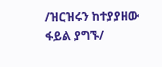/ዝርዝሩን ከተያያዘው ፋይል ያግኙ/